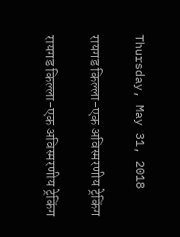Thursday, May 31, 2018

रायगड किल्ला-एक अविस्मरणीय ट्रेकिंग

रायगड किल्ला-एक अविस्मरणीय ट्रेकिंग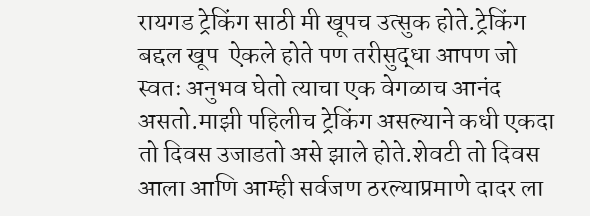रायगड ट्रेकिंग साठी मी खूपच उत्सुक होते.ट्रेकिंग बद्दल खूप  ऐकले होते पण तरीसुद्धा आपण जो स्वतः अनुभव घेतो त्याचा एक वेगळाच आनंद असतो.माझी पहिलीच ट्रेकिंग असल्याने कधी एकदा तो दिवस उजाडतो असे झाले होते.शेवटी तो दिवस आला आणि आम्ही सर्वजण ठरल्याप्रमाणे दादर ला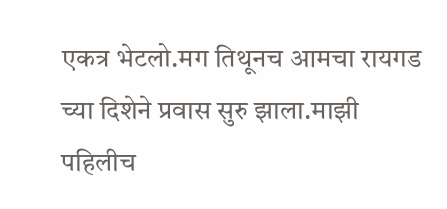एकत्र भेटलो.मग तिथूनच आमचा रायगड च्या दिशेने प्रवास सुरु झाला.माझी पहिलीच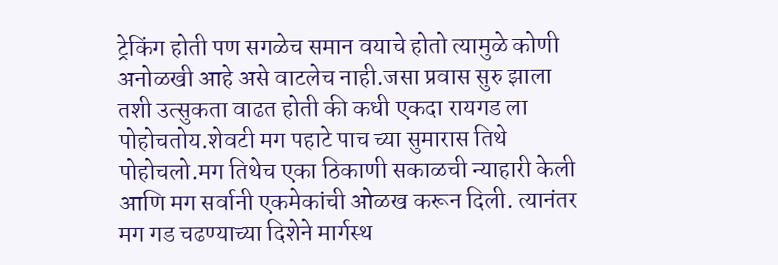ट्रेकिंग होती पण सगळेच समान वयाचे होतो त्यामुळे कोणी अनोळखी आहे असे वाटलेच नाही.जसा प्रवास सुरु झाला तशी उत्सुकता वाढत होती की कधी एकदा रायगड ला पोहोचतोय.शेवटी मग पहाटे पाच च्या सुमारास तिथे पोहोचलो.मग तिथेच एका ठिकाणी सकाळची न्याहारी केली आणि मग सर्वानी एकमेकांची ओळख करून दिली. त्यानंतर मग गड चढण्याच्या दिशेने मार्गस्थ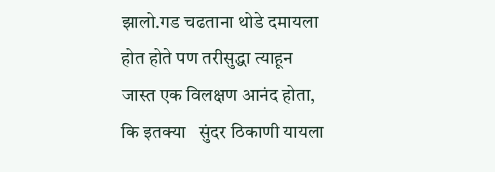झालो.गड चढताना थोडे दमायला होत होते पण तरीसुद्धा त्याहून जास्त एक विलक्षण आनंद होता, कि इतक्या   सुंदर ठिकाणी यायला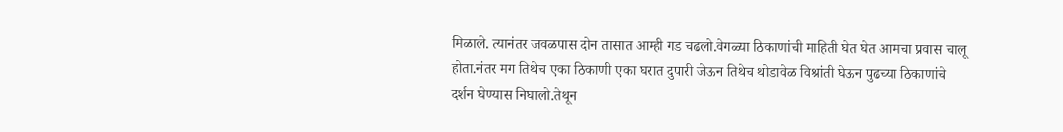मिळाले. त्यानंतर जवळपास दोन तासात आम्ही गड चढलो.वेगळ्या ठिकाणांची माहिती घेत घेत आमचा प्रवास चालू होता.नंतर मग तिथेच एका ठिकाणी एका घरात दुपारी जेऊन तिथेच थोडावेळ विश्रांती घेऊन पुढच्या ठिकाणांचे दर्शन घेण्यास निघालो.तेथून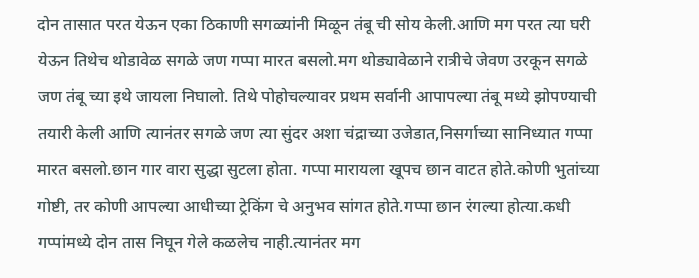दोन तासात परत येऊन एका ठिकाणी सगळ्यांनी मिळून तंबू ची सोय केली.आणि मग परत त्या घरी येऊन तिथेच थोडावेळ सगळे जण गप्पा मारत बसलो.मग थोड्यावेळाने रात्रीचे जेवण उरकून सगळे जण तंबू च्या इथे जायला निघालो. तिथे पोहोचल्यावर प्रथम सर्वानी आपापल्या तंबू मध्ये झोपण्याची तयारी केली आणि त्यानंतर सगळे जण त्या सुंदर अशा चंद्राच्या उजेडात,निसर्गाच्या सानिध्यात गप्पा मारत बसलो.छान गार वारा सुद्धा सुटला होता. गप्पा मारायला खूपच छान वाटत होते.कोणी भुतांच्या गोष्टी, तर कोणी आपल्या आधीच्या ट्रेकिंग चे अनुभव सांगत होते.गप्पा छान रंगल्या होत्या.कधी गप्पांमध्ये दोन तास निघून गेले कळलेच नाही.त्यानंतर मग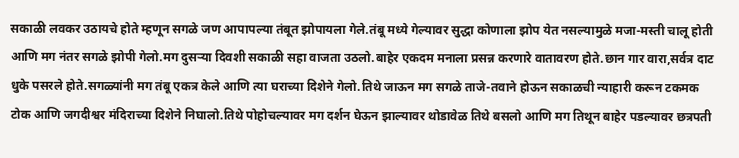सकाळी लवकर उठायचे होते म्हणून सगळे जण आपापल्या तंबूत झोपायला गेले.तंबू मध्ये गेल्यावर सुद्धा कोणाला झोप येत नसल्यामुळे मजा-मस्ती चालू होती आणि मग नंतर सगळे झोपी गेलो.मग दुसऱ्या दिवशी सकाळी सहा वाजता उठलो.बाहेर एकदम मनाला प्रसन्न करणारे वातावरण होते.छान गार वारा,सर्वत्र दाट धुके पसरले होते.सगळ्यांनी मग तंबू एकत्र केले आणि त्या घराच्या दिशेने गेलो.तिथे जाऊन मग सगळे ताजे-तवाने होऊन सकाळची न्याहारी करून टकमक टोक आणि जगदीश्वर मंदिराच्या दिशेने निघालो.तिथे पोहोचल्यावर मग दर्शन घेऊन झाल्यावर थोडावेळ तिथे बसलो आणि मग तिथून बाहेर पडल्यावर छत्रपती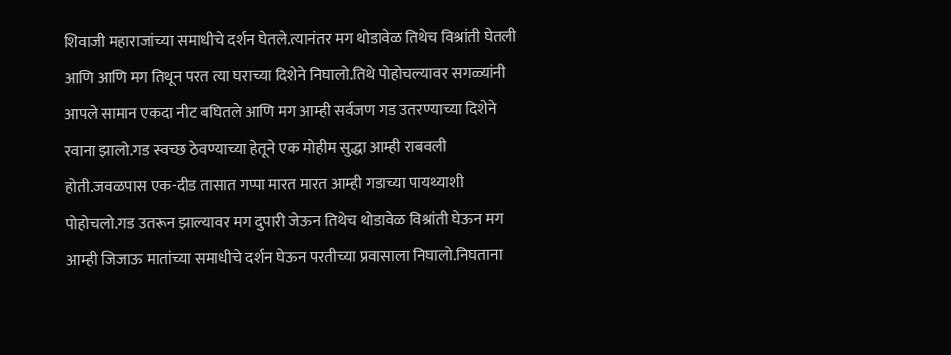शिवाजी महाराजांच्या समाधीचे दर्शन घेतले.त्यानंतर मग थोडावेळ तिथेच विश्रांती घेतली आणि आणि मग तिथून परत त्या घराच्या दिशेने निघालो.तिथे पोहोचल्यावर सगळ्यांनी आपले सामान एकदा नीट बघितले आणि मग आम्ही सर्वजण गड उतरण्याच्या दिशेने रवाना झालो.गड स्वच्छ ठेवण्याच्या हेतूने एक मोहीम सुद्धा आम्ही राबवली होती.जवळपास एक-दीड तासात गप्पा मारत मारत आम्ही गडाच्या पायथ्याशी पोहोचलो.गड उतरून झाल्यावर मग दुपारी जेऊन तिथेच थोडावेळ विश्रांती घेऊन मग आम्ही जिजाऊ मातांच्या समाधीचे दर्शन घेऊन परतीच्या प्रवासाला निघालो.निघताना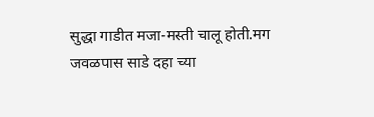सुद्धा गाडीत मजा-मस्ती चालू होती.मग जवळपास साडे दहा च्या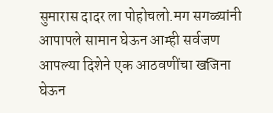सुमारास दादर ला पोहोचलो.मग सगळ्यांनी आपापले सामान घेऊन आम्ही सर्वजण आपल्या दिशेने एक आठवणींचा खजिना घेऊन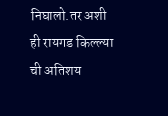निघालो.तर अशी ही रायगड किल्ल्या ची अतिशय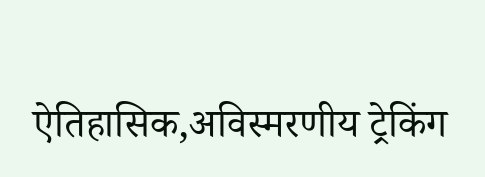ऐतिहासिक,अविस्मरणीय ट्रेकिंग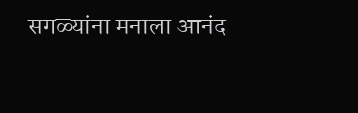सगळ्यांना मनाला आनंद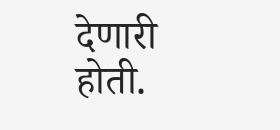देणारी होती.